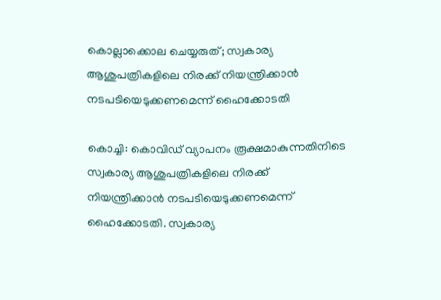കൊല്ലാക്കൊല ചെയ്യരുത്; സ്വകാര്യ ആശുപത്രികളിലെ നിരക്ക് നിയന്ത്രിക്കാന്‍ നടപടിയെടുക്കണമെന്ന് ഹൈക്കോടതി

കൊച്ചി: കൊവിഡ് വ്യാപനം രൂക്ഷമാകുന്നതിനിടെ സ്വകാര്യ ആശുപത്രികളിലെ നിരക്ക് നിയന്ത്രിക്കാന്‍ നടപടിയെടുക്കണമെന്ന് ഹൈക്കോടതി. സ്വകാര്യ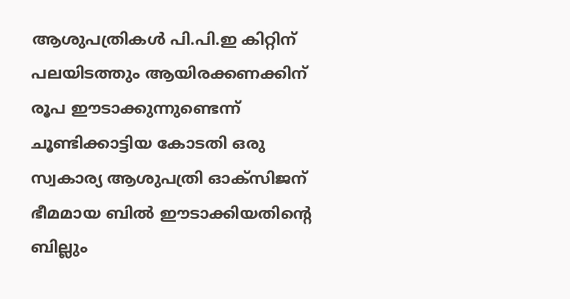ആശുപത്രികള്‍ പി.പി.ഇ കിറ്റിന് പലയിടത്തും ആയിരക്കണക്കിന് രൂപ ഈടാക്കുന്നുണ്ടെന്ന് ചൂണ്ടിക്കാട്ടിയ കോടതി ഒരു സ്വകാര്യ ആശുപത്രി ഓക്‌സിജന് ഭീമമായ ബില്‍ ഈടാക്കിയതിന്റെ ബില്ലും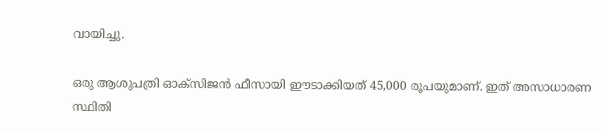വായിച്ചു.

ഒരു ആശുപത്രി ഓക്‌സിജന്‍ ഫീസായി ഈടാക്കിയത് 45,000 രൂപയുമാണ്. ഇത് അസാധാരണ സ്ഥിതി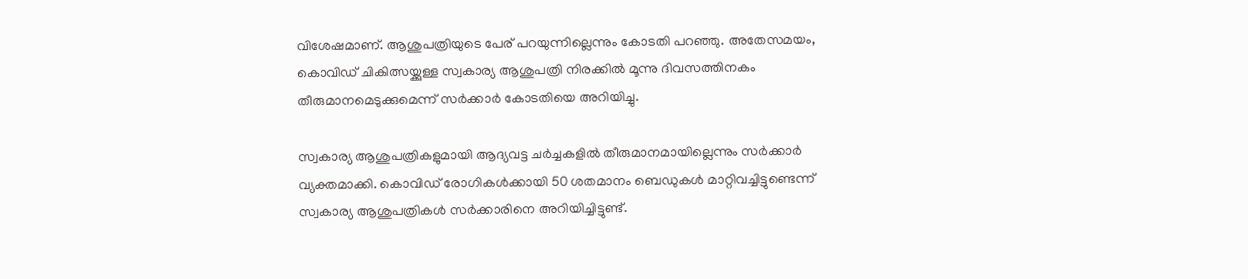വിശേഷമാണ്. ആശുപത്രിയുടെ പേര് പറയുന്നില്ലെന്നും കോടതി പറഞ്ഞു. അതേസമയം, കൊവിഡ് ചികിത്സയ്ക്കുള്ള സ്വകാര്യ ആശുപത്രി നിരക്കില്‍ മൂന്നു ദിവസത്തിനകം തീരുമാനമെടുക്കുമെന്ന് സര്‍ക്കാര്‍ കോടതിയെ അറിയിച്ചു.

സ്വകാര്യ ആശുപത്രികളുമായി ആദ്യവട്ട ചര്‍ച്ചകളില്‍ തീരുമാനമായില്ലെന്നും സര്‍ക്കാര്‍ വ്യക്തമാക്കി. കൊവിഡ് രോഗികള്‍ക്കായി 50 ശതമാനം ബെഡുകള്‍ മാറ്റിവച്ചിട്ടുണ്ടെന്ന് സ്വകാര്യ ആശുപത്രികള്‍ സര്‍ക്കാരിനെ അറിയിച്ചിട്ടുണ്ട്.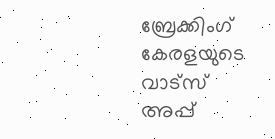ബ്രേക്കിംഗ് കേരളയുടെ വാട്സ് അപ്പ്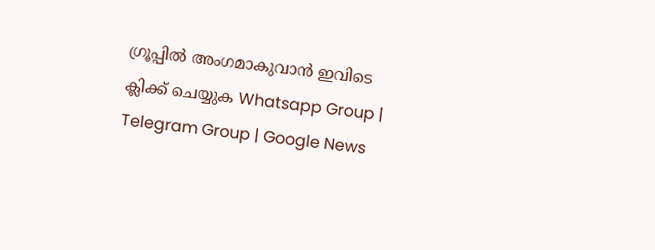ഗ്രൂപ്പിൽ അംഗമാകുവാൻ ഇവിടെ ക്ലിക്ക് ചെയ്യുക Whatsapp Group | Telegram Group | Google News